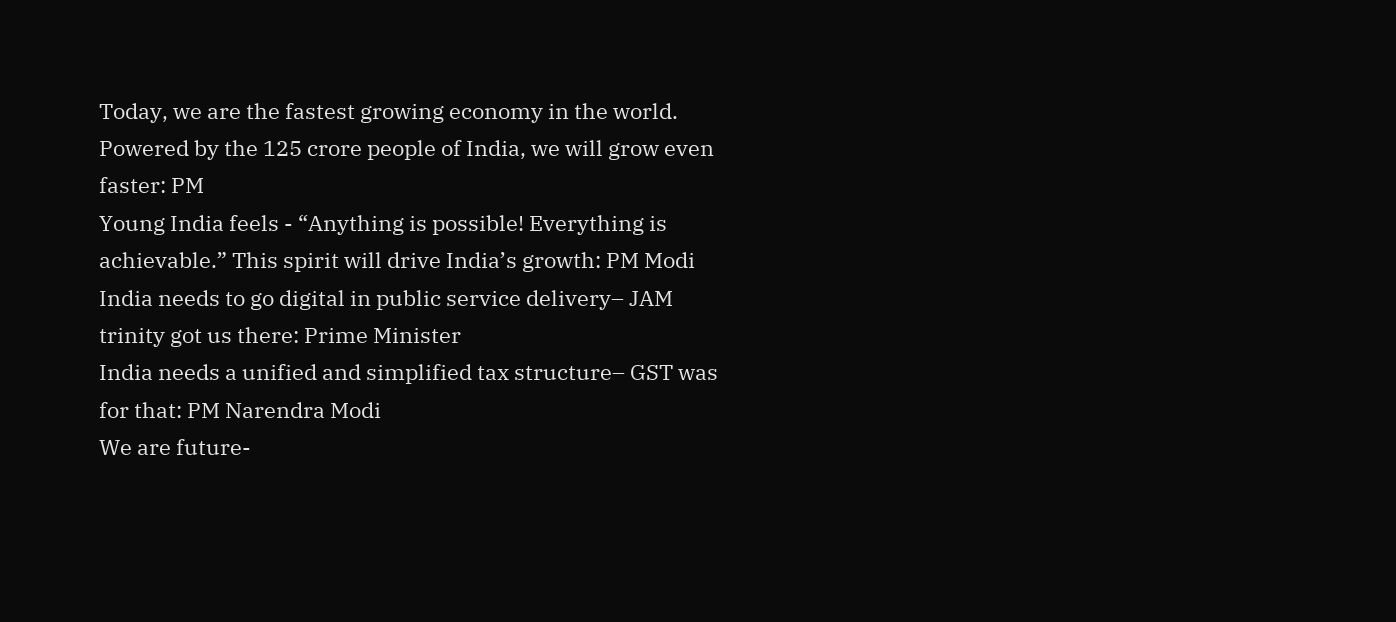Today, we are the fastest growing economy in the world. Powered by the 125 crore people of India, we will grow even faster: PM
Young India feels - “Anything is possible! Everything is achievable.” This spirit will drive India’s growth: PM Modi
India needs to go digital in public service delivery– JAM trinity got us there: Prime Minister
India needs a unified and simplified tax structure– GST was for that: PM Narendra Modi
We are future-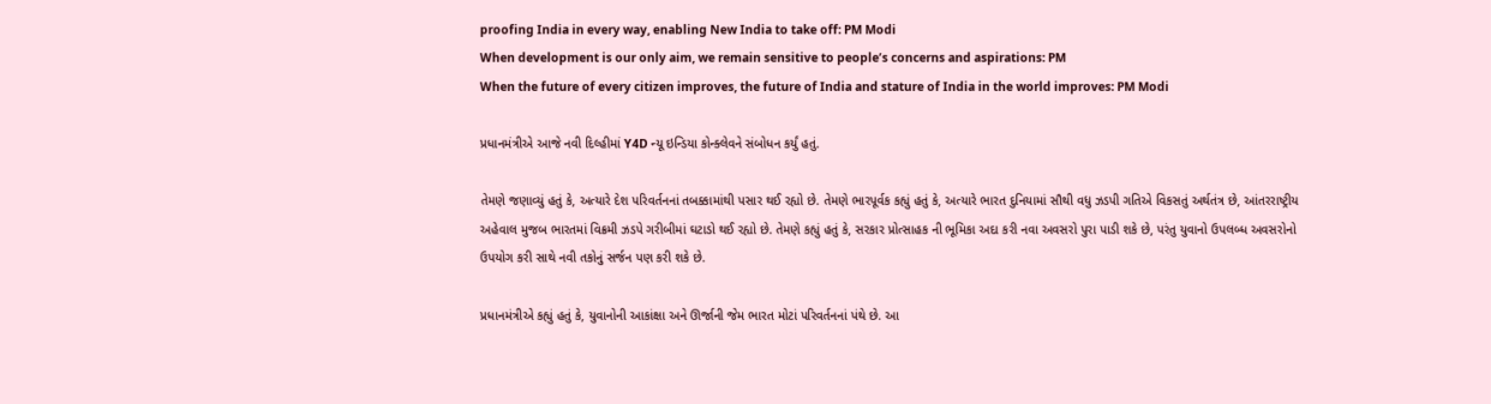proofing India in every way, enabling New India to take off: PM Modi
When development is our only aim, we remain sensitive to people’s concerns and aspirations: PM
When the future of every citizen improves, the future of India and stature of India in the world improves: PM Modi

પ્રધાનમંત્રીએ આજે નવી દિલ્હીમાં Y4D ન્યૂ ઇન્ડિયા કોન્ક્લેવને સંબોધન કર્યું હતું.

તેમણે જણાવ્યું હતું કે, અત્યારે દેશ પરિવર્તનનાં તબક્કામાંથી પસાર થઈ રહ્યો છે. તેમણે ભારપૂર્વક કહ્યું હતું કે, અત્યારે ભારત દુનિયામાં સૌથી વધુ ઝડપી ગતિએ વિકસતું અર્થતંત્ર છે, આંતરરાષ્ટ્રીય અહેવાલ મુજબ ભારતમાં વિક્રમી ઝડપે ગરીબીમાં ઘટાડો થઈ રહ્યો છે. તેમણે કહ્યું હતું કે, સરકાર પ્રોત્સાહક ની ભૂમિકા અદા કરી નવા અવસરો પુરા પાડી શકે છે, પરંતુ યુવાનો ઉપલબ્ધ અવસરોનો ઉપયોગ કરી સાથે નવી તકોનું સર્જન પણ કરી શકે છે.

પ્રધાનમંત્રીએ કહ્યું હતું કે, યુવાનોની આકાંક્ષા અને ઊર્જાની જેમ ભારત મોટાં પરિવર્તનનાં પંથે છે. આ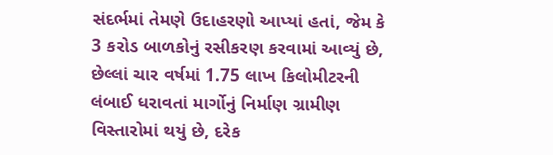સંદર્ભમાં તેમણે ઉદાહરણો આપ્યાં હતાં, જેમ કે 3 કરોડ બાળકોનું રસીકરણ કરવામાં આવ્યું છે, છેલ્લાં ચાર વર્ષમાં 1.75 લાખ કિલોમીટરની લંબાઈ ધરાવતાં માર્ગોનું નિર્માણ ગ્રામીણ વિસ્તારોમાં થયું છે, દરેક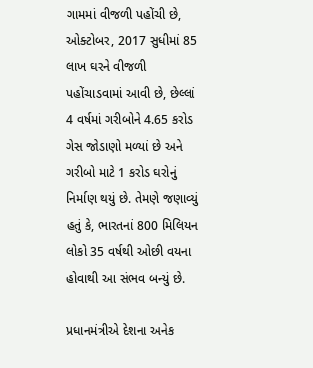ગામમાં વીજળી પહોંચી છે, ઓક્ટોબર, 2017 સુધીમાં 85 લાખ ઘરને વીજળી પહોંચાડવામાં આવી છે, છેલ્લાં 4 વર્ષમાં ગરીબોને 4.65 કરોડ ગેસ જોડાણો મળ્યાં છે અને ગરીબો માટે 1 કરોડ ઘરોનું નિર્માણ થયું છે. તેમણે જણાવ્યું હતું કે, ભારતનાં 800 મિલિયન લોકો 35 વર્ષથી ઓછી વયના હોવાથી આ સંભવ બન્યું છે.

પ્રધાનમંત્રીએ દેશના અનેક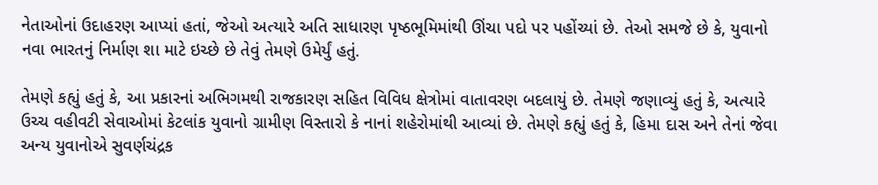નેતાઓનાં ઉદાહરણ આપ્યાં હતાં, જેઓ અત્યારે અતિ સાધારણ પૃષ્ઠભૂમિમાંથી ઊંચા પદો પર પહોંચ્યાં છે. તેઓ સમજે છે કે, યુવાનો નવા ભારતનું નિર્માણ શા માટે ઇચ્છે છે તેવું તેમણે ઉમેર્યું હતું.

તેમણે કહ્યું હતું કે, આ પ્રકારનાં અભિગમથી રાજકારણ સહિત વિવિધ ક્ષેત્રોમાં વાતાવરણ બદલાયું છે. તેમણે જણાવ્યું હતું કે, અત્યારે ઉચ્ચ વહીવટી સેવાઓમાં કેટલાંક યુવાનો ગ્રામીણ વિસ્તારો કે નાનાં શહેરોમાંથી આવ્યાં છે. તેમણે કહ્યું હતું કે, હિમા દાસ અને તેનાં જેવા અન્ય યુવાનોએ સુવર્ણચંદ્રક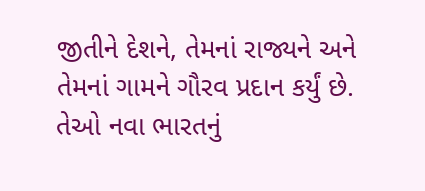જીતીને દેશને, તેમનાં રાજ્યને અને તેમનાં ગામને ગૌરવ પ્રદાન કર્યું છે. તેઓ નવા ભારતનું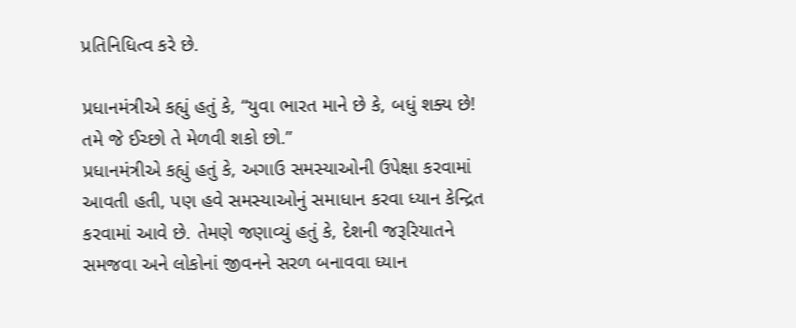પ્રતિનિધિત્વ કરે છે.

પ્રધાનમંત્રીએ કહ્યું હતું કે, “યુવા ભારત માને છે કે, બધું શક્ય છે! તમે જે ઈચ્છો તે મેળવી શકો છો.”
પ્રધાનમંત્રીએ કહ્યું હતું કે, અગાઉ સમસ્યાઓની ઉપેક્ષા કરવામાં આવતી હતી, પણ હવે સમસ્યાઓનું સમાધાન કરવા ધ્યાન કેન્દ્રિત કરવામાં આવે છે. તેમણે જણાવ્યું હતું કે, દેશની જરૂરિયાતને સમજવા અને લોકોનાં જીવનને સરળ બનાવવા ધ્યાન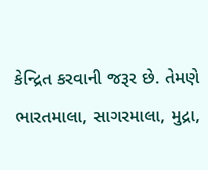કેન્દ્રિત કરવાની જરૂર છે. તેમણે ભારતમાલા, સાગરમાલા, મુદ્રા,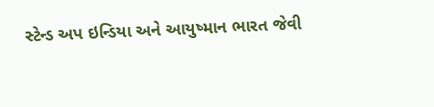સ્ટેન્ડ અપ ઇન્ડિયા અને આયુષ્માન ભારત જેવી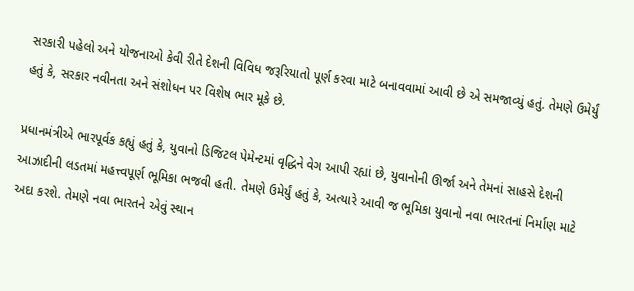સરકારી પહેલો અને યોજનાઓ કેવી રીતે દેશની વિવિધ જરૂરિયાતો પૂર્ણ કરવા માટે બનાવવામાં આવી છે એ સમજાવ્યું હતું. તેમણે ઉમેર્યું હતું કે, સરકાર નવીનતા અને સંશોધન પર વિશેષ ભાર મૂકે છે.

પ્રધાનમંત્રીએ ભારપૂર્વક કહ્યું હતું કે, યુવાનો ડિજિટલ પેમેન્ટમાં વૃદ્ધિને વેગ આપી રહ્યાં છે, યુવાનોની ઊર્જા અને તેમનાં સાહસે દેશની આઝાદીની લડતમાં મહત્ત્વપૂર્ણ ભૂમિકા ભજવી હતી. તેમણે ઉમેર્યું હતું કે, અત્યારે આવી જ ભૂમિકા યુવાનો નવા ભારતનાં નિર્માણ માટે અદા કરશે. તેમણે નવા ભારતને એવું સ્થાન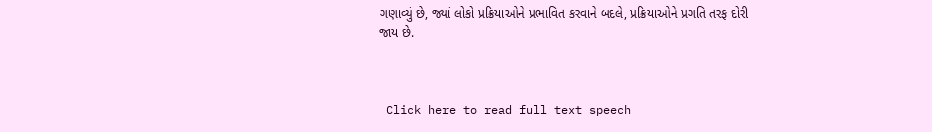ગણાવ્યું છે, જ્યાં લોકો પ્રક્રિયાઓને પ્રભાવિત કરવાને બદલે, પ્રક્રિયાઓને પ્રગતિ તરફ દોરી જાય છે.



 Click here to read full text speech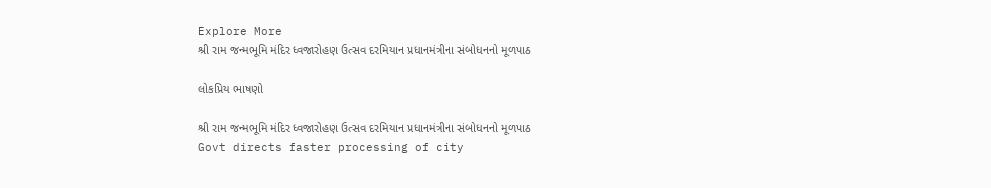Explore More
શ્રી રામ જન્મભૂમિ મંદિર ધ્વજારોહણ ઉત્સવ દરમિયાન પ્રધાનમંત્રીના સંબોધનનો મૂળપાઠ

લોકપ્રિય ભાષણો

શ્રી રામ જન્મભૂમિ મંદિર ધ્વજારોહણ ઉત્સવ દરમિયાન પ્રધાનમંત્રીના સંબોધનનો મૂળપાઠ
Govt directs faster processing of city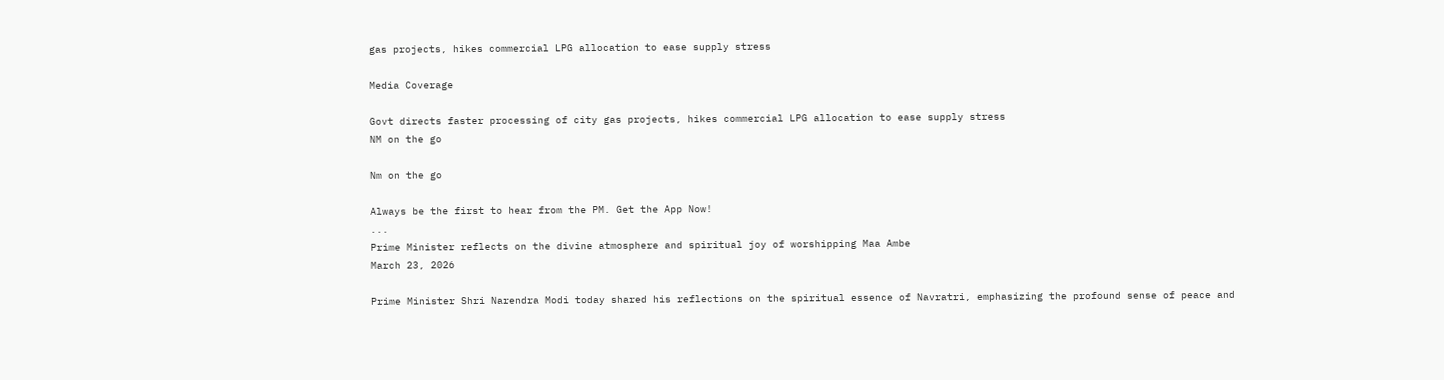gas projects, hikes commercial LPG allocation to ease supply stress

Media Coverage

Govt directs faster processing of city gas projects, hikes commercial LPG allocation to ease supply stress
NM on the go

Nm on the go

Always be the first to hear from the PM. Get the App Now!
...
Prime Minister reflects on the divine atmosphere and spiritual joy of worshipping Maa Ambe
March 23, 2026

Prime Minister Shri Narendra Modi today shared his reflections on the spiritual essence of Navratri, emphasizing the profound sense of peace and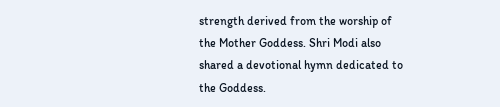strength derived from the worship of the Mother Goddess. Shri Modi also shared a devotional hymn dedicated to the Goddess.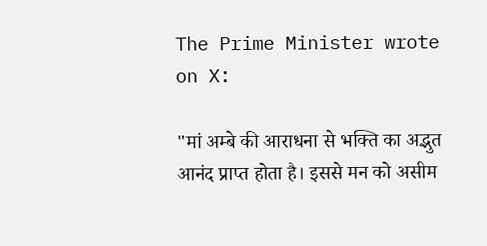The Prime Minister wrote on X:

"मां अम्बे की आराधना से भक्ति का अद्भुत आनंद प्राप्त होता है। इससे मन को असीम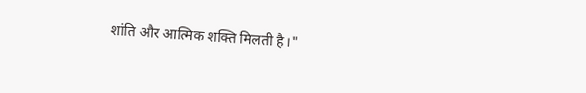शांति और आत्मिक शक्ति मिलती है।"